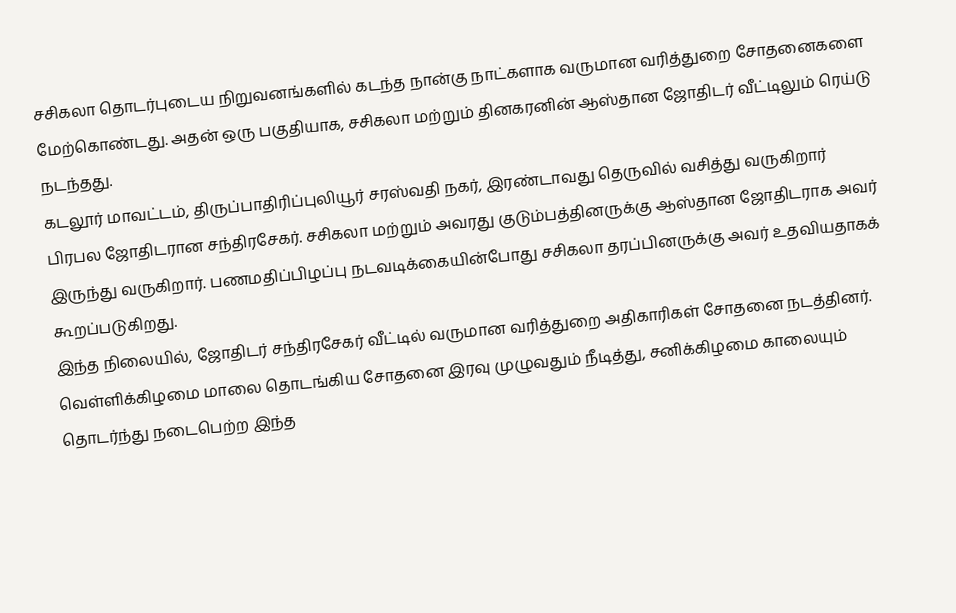சசிகலா தொடர்புடைய நிறுவனங்களில் கடந்த நான்கு நாட்களாக வருமான வரித்துறை சோதனைகளை மேற்கொண்டது. அதன் ஒரு பகுதியாக, சசிகலா மற்றும் தினகரனின் ஆஸ்தான ஜோதிடர் வீட்டிலும் ரெய்டு நடந்தது.
கடலூர் மாவட்டம், திருப்பாதிரிப்புலியூர் சரஸ்வதி நகர், இரண்டாவது தெருவில் வசித்து வருகிறார் பிரபல ஜோதிடரான சந்திரசேகர். சசிகலா மற்றும் அவரது குடும்பத்தினருக்கு ஆஸ்தான ஜோதிடராக அவர் இருந்து வருகிறார். பணமதிப்பிழப்பு நடவடிக்கையின்போது சசிகலா தரப்பினருக்கு அவர் உதவியதாகக் கூறப்படுகிறது.
இந்த நிலையில், ஜோதிடர் சந்திரசேகர் வீட்டில் வருமான வரித்துறை அதிகாரிகள் சோதனை நடத்தினர். வெள்ளிக்கிழமை மாலை தொடங்கிய சோதனை இரவு முழுவதும் நீடித்து, சனிக்கிழமை காலையும் தொடர்ந்து நடைபெற்ற இந்த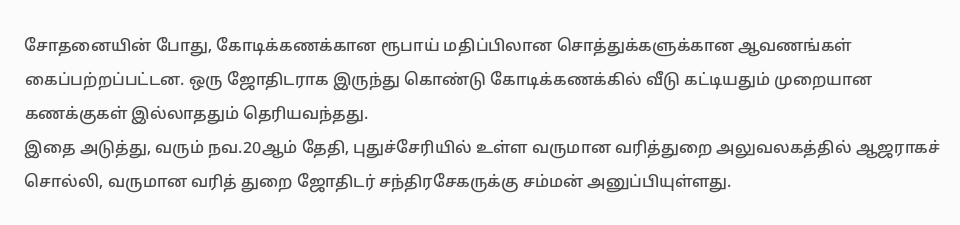சோதனையின் போது, கோடிக்கணக்கான ரூபாய் மதிப்பிலான சொத்துக்களுக்கான ஆவணங்கள் கைப்பற்றப்பட்டன. ஒரு ஜோதிடராக இருந்து கொண்டு கோடிக்கணக்கில் வீடு கட்டியதும் முறையான கணக்குகள் இல்லாததும் தெரியவந்தது.
இதை அடுத்து, வரும் நவ.20ஆம் தேதி, புதுச்சேரியில் உள்ள வருமான வரித்துறை அலுவலகத்தில் ஆஜராகச் சொல்லி, வருமான வரித் துறை ஜோதிடர் சந்திரசேகருக்கு சம்மன் அனுப்பியுள்ளது.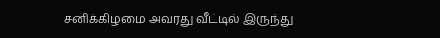சனிக்கிழமை அவரது வீட்டில் இருந்து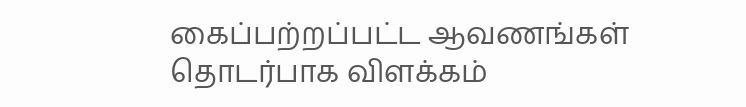கைப்பற்றப்பட்ட ஆவணங்கள் தொடர்பாக விளக்கம்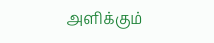அளிக்கும்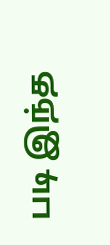படி இந்த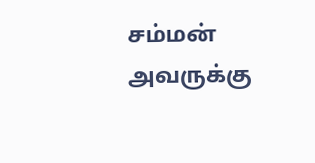சம்மன் அவருக்கு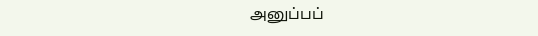அனுப்பப்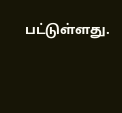பட்டுள்ளது.